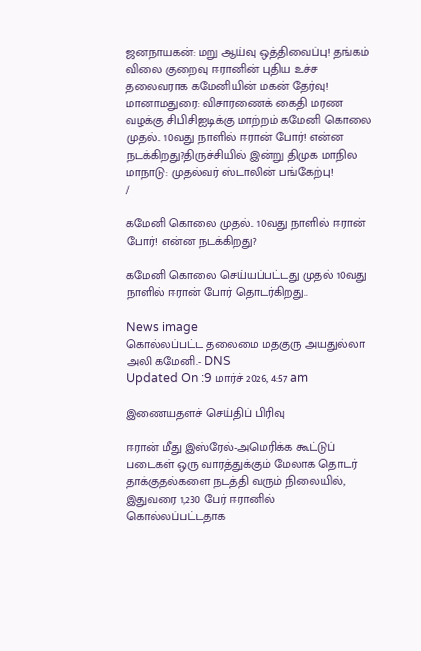ஜனநாயகன்: மறு ஆய்வு ஒத்திவைப்பு! தங்கம் விலை குறைவு ஈரானின் புதிய உச்ச தலைவராக கமேனியின் மகன் தேர்வு! மானாமதுரை: விசாரணைக் கைதி மரண வழக்கு சிபிசிஐடிக்கு மாற்றம் கமேனி கொலை முதல்.. 10வது நாளில் ஈரான் போர்! என்ன நடக்கிறது?திருச்சியில் இன்று திமுக மாநில மாநாடு: முதல்வர் ஸ்டாலின் பங்கேற்பு!
/

கமேனி கொலை முதல்.. 10வது நாளில் ஈரான் போர்! என்ன நடக்கிறது?

கமேனி கொலை செய்யப்பட்டது முதல் 10வது நாளில் ஈரான் போர் தொடர்கிறது..

News image
கொல்லப்பட்ட தலைமை மதகுரு அயதுல்லா அலி கமேனி.- DNS
Updated On :9 மார்ச் 2026, 4:57 am

இணையதளச் செய்திப் பிரிவு

ஈரான் மீது இஸ்ரேல்-அமெரிக்க கூட்டுப் படைகள் ஒரு வாரத்துக்கும் மேலாக தொடர் தாக்குதல்களை நடத்தி வரும் நிலையில், இதுவரை 1,230 பேர் ஈரானில் கொல்லப்பட்டதாக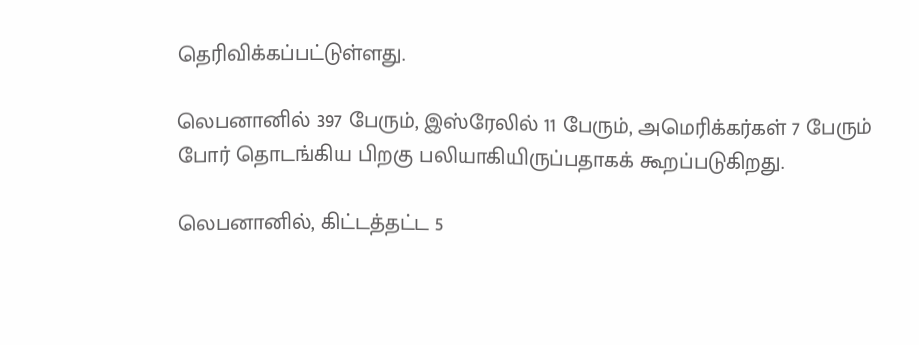தெரிவிக்கப்பட்டுள்ளது.

லெபனானில் 397 பேரும், இஸ்ரேலில் 11 பேரும், அமெரிக்கர்கள் 7 பேரும் போர் தொடங்கிய பிறகு பலியாகியிருப்பதாகக் கூறப்படுகிறது.

லெபனானில், கிட்டத்தட்ட 5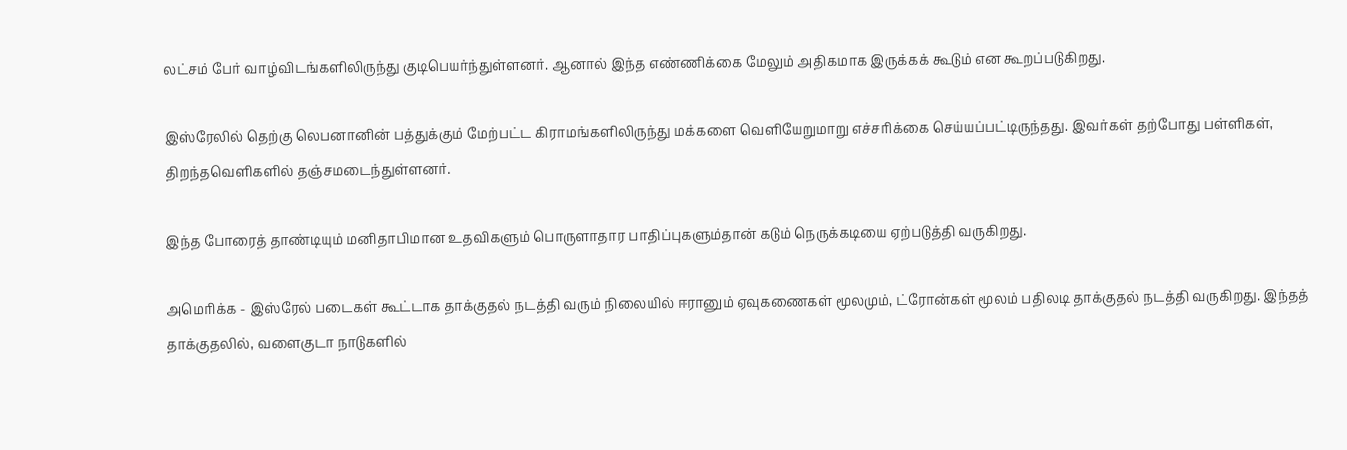லட்சம் பேர் வாழ்விடங்களிலிருந்து குடிபெயர்ந்துள்ளனர். ஆனால் இந்த எண்ணிக்கை மேலும் அதிகமாக இருக்கக் கூடும் என கூறப்படுகிறது.

இஸ்ரேலில் தெற்கு லெபனானின் பத்துக்கும் மேற்பட்ட கிராமங்களிலிருந்து மக்களை வெளியேறுமாறு எச்சரிக்கை செய்யப்பட்டிருந்தது. இவர்கள் தற்போது பள்ளிகள், திறந்தவெளிகளில் தஞ்சமடைந்துள்ளனர்.

இந்த போரைத் தாண்டியும் மனிதாபிமான உதவிகளும் பொருளாதார பாதிப்புகளும்தான் கடும் நெருக்கடியை ஏற்படுத்தி வருகிறது.

அமெரிக்க - இஸ்ரேல் படைகள் கூட்டாக தாக்குதல் நடத்தி வரும் நிலையில் ஈரானும் ஏவுகணைகள் மூலமும், ட்ரோன்கள் மூலம் பதிலடி தாக்குதல் நடத்தி வருகிறது. இந்தத் தாக்குதலில், வளைகுடா நாடுகளில்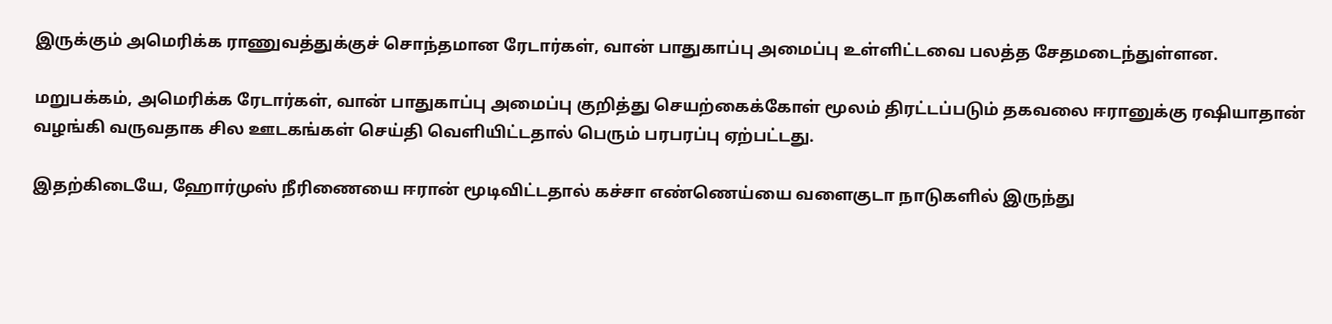இருக்கும் அமெரிக்க ராணுவத்துக்குச் சொந்தமான ரேடார்கள், வான் பாதுகாப்பு அமைப்பு உள்ளிட்டவை பலத்த சேதமடைந்துள்ளன.

மறுபக்கம், அமெரிக்க ரேடார்கள், வான் பாதுகாப்பு அமைப்பு குறித்து செயற்கைக்கோள் மூலம் திரட்டப்படும் தகவலை ஈரானுக்கு ரஷியாதான் வழங்கி வருவதாக சில ஊடகங்கள் செய்தி வெளியிட்டதால் பெரும் பரபரப்பு ஏற்பட்டது.

இதற்கிடையே, ஹோர்முஸ் நீரிணையை ஈரான் மூடிவிட்டதால் கச்சா எண்ணெய்யை வளைகுடா நாடுகளில் இருந்து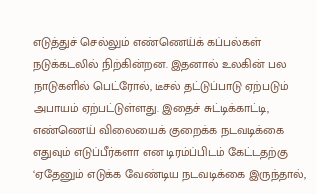எடுத்துச் செல்லும் எண்ணெய்க் கப்பல்கள் நடுக்கடலில் நிற்கின்றன. இதனால் உலகின் பல நாடுகளில் பெட்ரோல், டீசல் தட்டுப்பாடு ஏற்படும் அபாயம் ஏற்பட்டுள்ளது. இதைச் சுட்டிக்காட்டி, எண்ணெய் விலையைக் குறைக்க நடவடிக்கை எதுவும் எடுப்பீர்களா என டிரம்ப்பிடம் கேட்டதற்கு ‘ஏதேனும் எடுக்க வேண்டிய நடவடிக்கை இருந்தால்,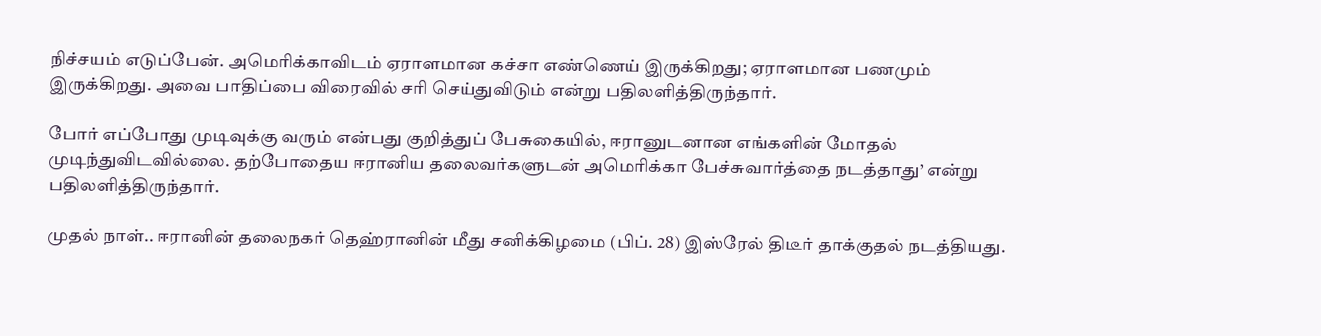நிச்சயம் எடுப்பேன். அமெரிக்காவிடம் ஏராளமான கச்சா எண்ணெய் இருக்கிறது; ஏராளமான பணமும் இருக்கிறது. அவை பாதிப்பை விரைவில் சரி செய்துவிடும் என்று பதிலளித்திருந்தார்.

போர் எப்போது முடிவுக்கு வரும் என்பது குறித்துப் பேசுகையில், ஈரானுடனான எங்களின் மோதல் முடிந்துவிடவில்லை. தற்போதைய ஈரானிய தலைவர்களுடன் அமெரிக்கா பேச்சுவார்த்தை நடத்தாது’ என்று பதிலளித்திருந்தார்.

முதல் நாள்.. ஈரானின் தலைநகர் தெஹ்ரானின் மீது சனிக்கிழமை (பிப். 28) இஸ்ரேல் திடீர் தாக்குதல் நடத்தியது.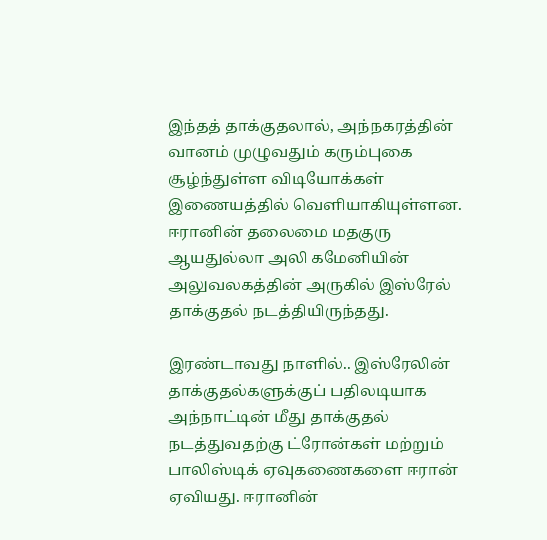இந்தத் தாக்குதலால், அந்நகரத்தின் வானம் முழுவதும் கரும்புகை சூழ்ந்துள்ள விடியோக்கள் இணையத்தில் வெளியாகியுள்ளன. ஈரானின் தலைமை மதகுரு ஆயதுல்லா அலி கமேனியின் அலுவலகத்தின் அருகில் இஸ்ரேல் தாக்குதல் நடத்தியிருந்தது.

இரண்டாவது நாளில்.. இஸ்ரேலின் தாக்குதல்களுக்குப் பதிலடியாக அந்நாட்டின் மீது தாக்குதல் நடத்துவதற்கு ட்ரோன்கள் மற்றும் பாலிஸ்டிக் ஏவுகணைகளை ஈரான் ஏவியது. ஈரானின்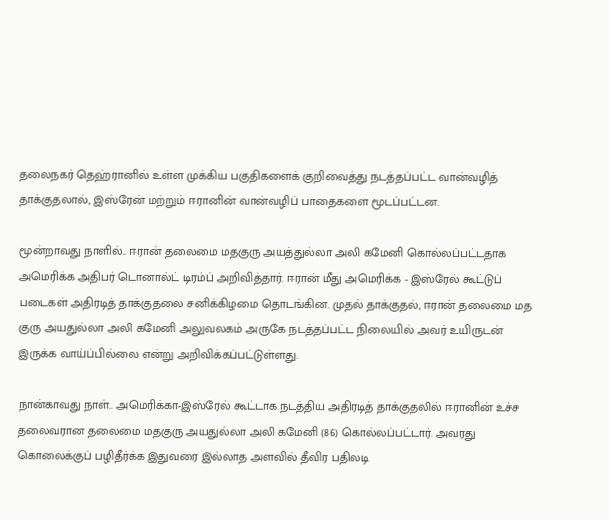தலைநகர் தெஹ்ரானில் உள்ள முக்கிய பகுதிகளைக் குறிவைத்து நடத்தப்பட்ட வான்வழித் தாக்குதலால், இஸ்ரேன் மற்றும் ஈரானின் வான்வழிப் பாதைகளை மூடப்பட்டன.

மூன்றாவது நாளில்.. ஈரான் தலைமை மதகுரு அயத்துல்லா அலி கமேனி கொல்லப்பட்டதாக அமெரிக்க அதிபர் டொனால்ட் டிரம்ப் அறிவித்தார். ஈரான் மீது அமெரிக்க - இஸ்ரேல் கூட்டுப் படைகள் அதிரடித் தாக்குதலை சனிக்கிழமை தொடங்கின. முதல் தாக்குதல், ஈரான் தலைமை மத குரு அயதுல்லா அலி கமேனி அலுவலகம் அருகே நடத்தப்பட்ட நிலையில் அவர் உயிருடன் இருக்க வாய்ப்பில்லை என்று அறிவிக்கப்பட்டுள்ளது.

நான்காவது நாள்.. அமெரிக்கா-இஸ்ரேல் கூட்டாக நடத்திய அதிரடித் தாக்குதலில் ஈரானின் உச்ச தலைவரான தலைமை மதகுரு அயதுல்லா அலி கமேனி (86) கொல்லப்பட்டார். அவரது கொலைக்குப் பழிதீர்க்க இதுவரை இல்லாத அளவில் தீவிர பதிலடி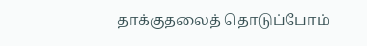தாக்குதலைத் தொடுப்போம்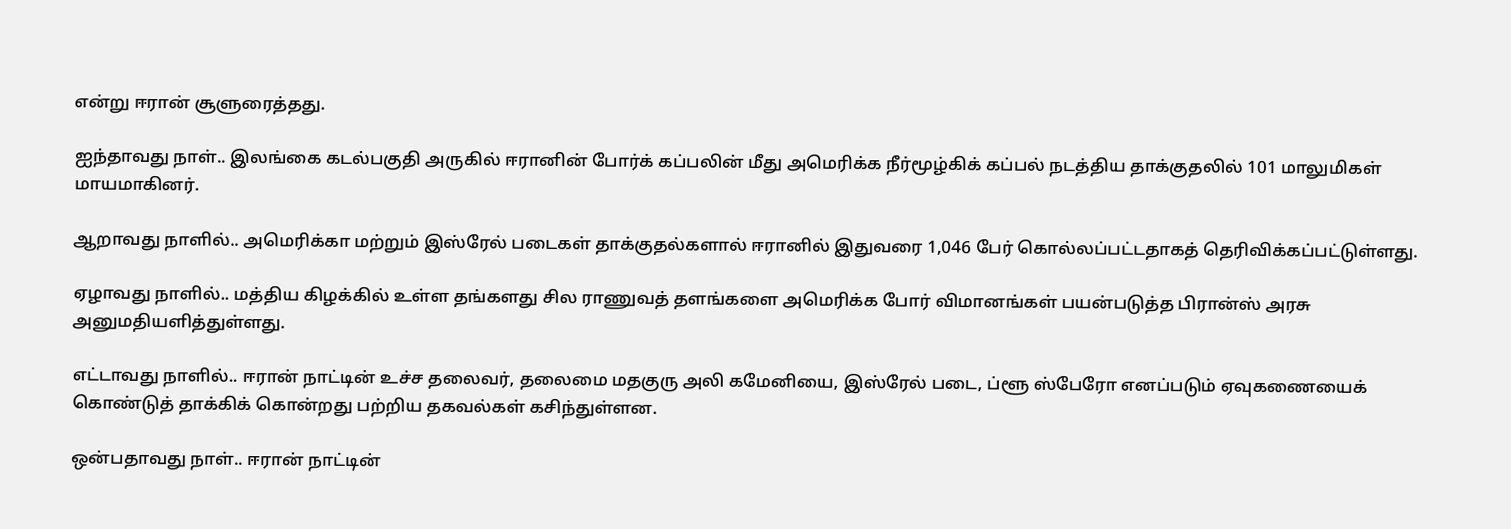என்று ஈரான் சூளுரைத்தது.

ஐந்தாவது நாள்.. இலங்கை கடல்பகுதி அருகில் ஈரானின் போர்க் கப்பலின் மீது அமெரிக்க நீர்மூழ்கிக் கப்பல் நடத்திய தாக்குதலில் 101 மாலுமிகள் மாயமாகினர்.

ஆறாவது நாளில்.. அமெரிக்கா மற்றும் இஸ்ரேல் படைகள் தாக்குதல்களால் ஈரானில் இதுவரை 1,046 பேர் கொல்லப்பட்டதாகத் தெரிவிக்கப்பட்டுள்ளது.

ஏழாவது நாளில்.. மத்திய கிழக்கில் உள்ள தங்களது சில ராணுவத் தளங்களை அமெரிக்க போர் விமானங்கள் பயன்படுத்த பிரான்ஸ் அரசு அனுமதியளித்துள்ளது.

எட்டாவது நாளில்.. ஈரான் நாட்டின் உச்ச தலைவர், தலைமை மதகுரு அலி கமேனியை, இஸ்ரேல் படை, ப்ளூ ஸ்பேரோ எனப்படும் ஏவுகணையைக் கொண்டுத் தாக்கிக் கொன்றது பற்றிய தகவல்கள் கசிந்துள்ளன.

ஒன்பதாவது நாள்.. ஈரான் நாட்டின்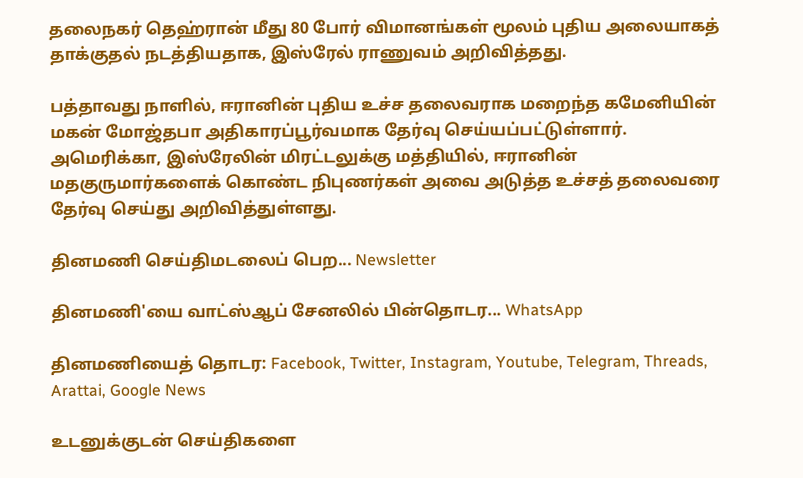தலைநகர் தெஹ்ரான் மீது 80 போர் விமானங்கள் மூலம் புதிய அலையாகத் தாக்குதல் நடத்தியதாக, இஸ்ரேல் ராணுவம் அறிவித்தது.

பத்தாவது நாளில், ஈரானின் புதிய உச்ச தலைவராக மறைந்த கமேனியின் மகன் மோஜ்தபா அதிகாரப்பூர்வமாக தேர்வு செய்யப்பட்டுள்ளார். அமெரிக்கா, இஸ்ரேலின் மிரட்டலுக்கு மத்தியில், ஈரானின் மதகுருமார்களைக் கொண்ட நிபுணர்கள் அவை அடுத்த உச்சத் தலைவரை தேர்வு செய்து அறிவித்துள்ளது.

தினமணி செய்திமடலைப் பெற... Newsletter

தினமணி'யை வாட்ஸ்ஆப் சேனலில் பின்தொடர... WhatsApp

தினமணியைத் தொடர: Facebook, Twitter, Instagram, Youtube, Telegram, Threads, Arattai, Google News

உடனுக்குடன் செய்திகளை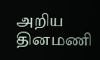அறிய தினமணி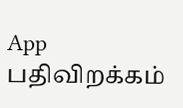App பதிவிறக்கம்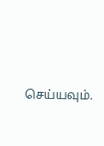செய்யவும்.